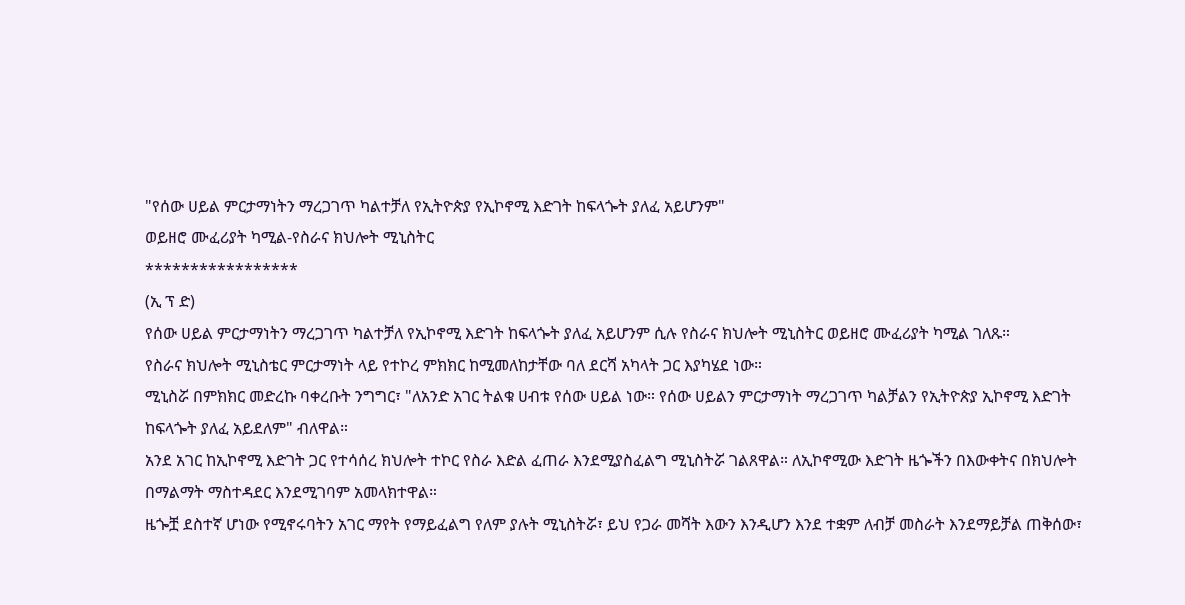"የሰው ሀይል ምርታማነትን ማረጋገጥ ካልተቻለ የኢትዮጵያ የኢኮኖሚ እድገት ከፍላጐት ያለፈ አይሆንም"
ወይዘሮ ሙፈሪያት ካሚል-የስራና ክህሎት ሚኒስትር
*****************
(ኢ ፕ ድ)
የሰው ሀይል ምርታማነትን ማረጋገጥ ካልተቻለ የኢኮኖሚ እድገት ከፍላጐት ያለፈ አይሆንም ሲሉ የስራና ክህሎት ሚኒስትር ወይዘሮ ሙፈሪያት ካሚል ገለጹ።
የስራና ክህሎት ሚኒስቴር ምርታማነት ላይ የተኮረ ምክክር ከሚመለከታቸው ባለ ደርሻ አካላት ጋር እያካሄደ ነው።
ሚኒስሯ በምክክር መድረኩ ባቀረቡት ንግግር፣ "ለአንድ አገር ትልቁ ሀብቱ የሰው ሀይል ነው። የሰው ሀይልን ምርታማነት ማረጋገጥ ካልቻልን የኢትዮጵያ ኢኮኖሚ እድገት ከፍላጐት ያለፈ አይደለም" ብለዋል።
አንደ አገር ከኢኮኖሚ እድገት ጋር የተሳሰረ ክህሎት ተኮር የስራ እድል ፈጠራ እንደሚያስፈልግ ሚኒስትሯ ገልጸዋል። ለኢኮኖሚው እድገት ዜጐችን በእውቀትና በክህሎት በማልማት ማስተዳደር እንደሚገባም አመላክተዋል።
ዜጐቿ ደስተኛ ሆነው የሚኖሩባትን አገር ማየት የማይፈልግ የለም ያሉት ሚኒስትሯ፣ ይህ የጋራ መሻት እውን እንዲሆን እንደ ተቋም ለብቻ መስራት እንደማይቻል ጠቅሰው፣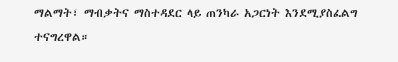ማልማት፣ ማብቃትና ማስተዳደር ላይ ጠንካራ አጋርነት እንደሚያስፈልግ ተናግረዋል።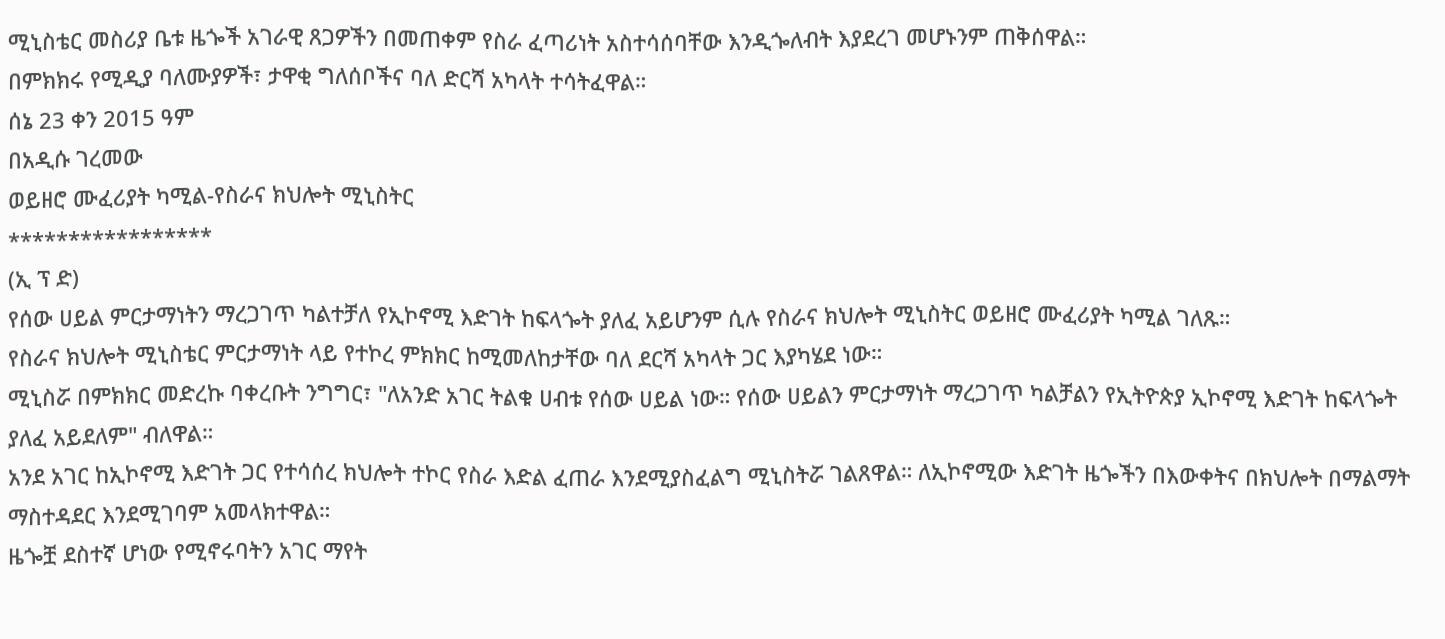ሚኒስቴር መስሪያ ቤቱ ዜጐች አገራዊ ጸጋዎችን በመጠቀም የስራ ፈጣሪነት አስተሳሰባቸው እንዲጐለብት እያደረገ መሆኑንም ጠቅሰዋል።
በምክክሩ የሚዲያ ባለሙያዎች፣ ታዋቂ ግለሰቦችና ባለ ድርሻ አካላት ተሳትፈዋል።
ሰኔ 23 ቀን 2015 ዓም
በአዲሱ ገረመው
ወይዘሮ ሙፈሪያት ካሚል-የስራና ክህሎት ሚኒስትር
*****************
(ኢ ፕ ድ)
የሰው ሀይል ምርታማነትን ማረጋገጥ ካልተቻለ የኢኮኖሚ እድገት ከፍላጐት ያለፈ አይሆንም ሲሉ የስራና ክህሎት ሚኒስትር ወይዘሮ ሙፈሪያት ካሚል ገለጹ።
የስራና ክህሎት ሚኒስቴር ምርታማነት ላይ የተኮረ ምክክር ከሚመለከታቸው ባለ ደርሻ አካላት ጋር እያካሄደ ነው።
ሚኒስሯ በምክክር መድረኩ ባቀረቡት ንግግር፣ "ለአንድ አገር ትልቁ ሀብቱ የሰው ሀይል ነው። የሰው ሀይልን ምርታማነት ማረጋገጥ ካልቻልን የኢትዮጵያ ኢኮኖሚ እድገት ከፍላጐት ያለፈ አይደለም" ብለዋል።
አንደ አገር ከኢኮኖሚ እድገት ጋር የተሳሰረ ክህሎት ተኮር የስራ እድል ፈጠራ እንደሚያስፈልግ ሚኒስትሯ ገልጸዋል። ለኢኮኖሚው እድገት ዜጐችን በእውቀትና በክህሎት በማልማት ማስተዳደር እንደሚገባም አመላክተዋል።
ዜጐቿ ደስተኛ ሆነው የሚኖሩባትን አገር ማየት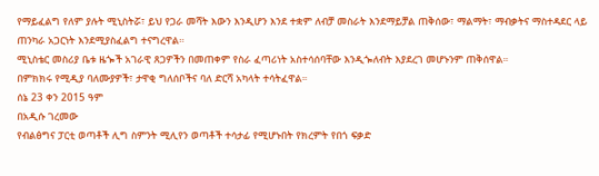የማይፈልግ የለም ያሉት ሚኒስትሯ፣ ይህ የጋራ መሻት እውን እንዲሆን እንደ ተቋም ለብቻ መስራት እንደማይቻል ጠቅሰው፣ ማልማት፣ ማብቃትና ማስተዳደር ላይ ጠንካራ አጋርነት እንደሚያስፈልግ ተናግረዋል።
ሚኒስቴር መስሪያ ቤቱ ዜጐች አገራዊ ጸጋዎችን በመጠቀም የስራ ፈጣሪነት አስተሳሰባቸው እንዲጐለብት እያደረገ መሆኑንም ጠቅሰዋል።
በምክክሩ የሚዲያ ባለሙያዎች፣ ታዋቂ ግለሰቦችና ባለ ድርሻ አካላት ተሳትፈዋል።
ሰኔ 23 ቀን 2015 ዓም
በአዲሱ ገረመው
የብልፅግና ፓርቲ ወጣቶች ሊግ ስምንት ሚሊየን ወጣቶች ተሳታፊ የሚሆኑበት የክረምት የበጎ ፍቃድ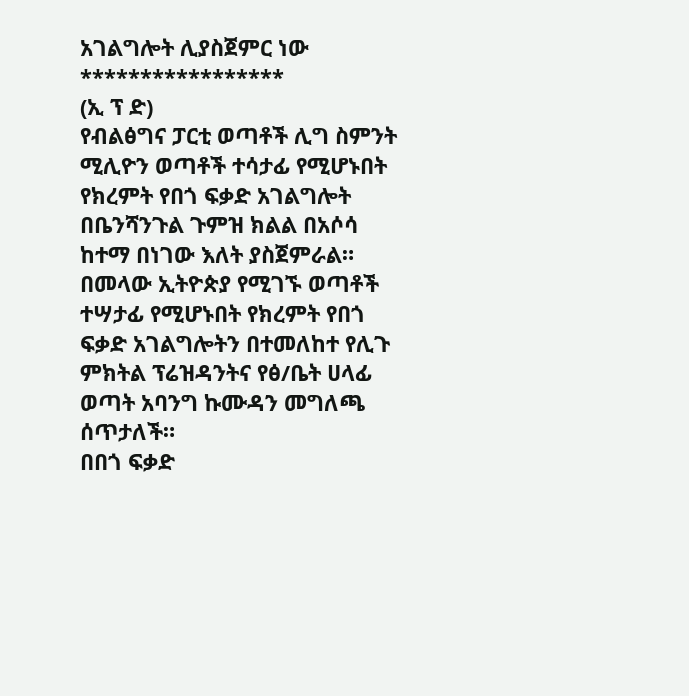አገልግሎት ሊያስጀምር ነው
*****************
(ኢ ፕ ድ)
የብልፅግና ፓርቲ ወጣቶች ሊግ ስምንት ሚሊዮን ወጣቶች ተሳታፊ የሚሆኑበት የክረምት የበጎ ፍቃድ አገልግሎት በቤንሻንጉል ጉምዝ ክልል በአሶሳ ከተማ በነገው እለት ያስጀምራል።
በመላው ኢትዮጵያ የሚገኙ ወጣቶች ተሣታፊ የሚሆኑበት የክረምት የበጎ ፍቃድ አገልግሎትን በተመለከተ የሊጉ ምክትል ፕሬዝዳንትና የፅ/ቤት ሀላፊ ወጣት አባንግ ኩሙዳን መግለጫ ሰጥታለች።
በበጎ ፍቃድ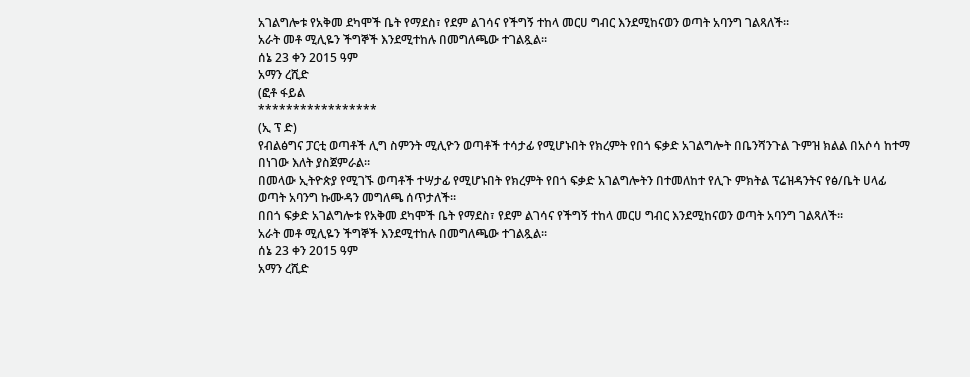አገልግሎቱ የአቅመ ደካሞች ቤት የማደስ፣ የደም ልገሳና የችግኝ ተከላ መርሀ ግብር እንደሚከናወን ወጣት አባንግ ገልጻለች።
አራት መቶ ሚሊዬን ችግኞች እንደሚተከሉ በመግለጫው ተገልጿል፡፡
ሰኔ 23 ቀን 2015 ዓም
አማን ረሺድ
(ፎቶ ፋይል
*****************
(ኢ ፕ ድ)
የብልፅግና ፓርቲ ወጣቶች ሊግ ስምንት ሚሊዮን ወጣቶች ተሳታፊ የሚሆኑበት የክረምት የበጎ ፍቃድ አገልግሎት በቤንሻንጉል ጉምዝ ክልል በአሶሳ ከተማ በነገው እለት ያስጀምራል።
በመላው ኢትዮጵያ የሚገኙ ወጣቶች ተሣታፊ የሚሆኑበት የክረምት የበጎ ፍቃድ አገልግሎትን በተመለከተ የሊጉ ምክትል ፕሬዝዳንትና የፅ/ቤት ሀላፊ ወጣት አባንግ ኩሙዳን መግለጫ ሰጥታለች።
በበጎ ፍቃድ አገልግሎቱ የአቅመ ደካሞች ቤት የማደስ፣ የደም ልገሳና የችግኝ ተከላ መርሀ ግብር እንደሚከናወን ወጣት አባንግ ገልጻለች።
አራት መቶ ሚሊዬን ችግኞች እንደሚተከሉ በመግለጫው ተገልጿል፡፡
ሰኔ 23 ቀን 2015 ዓም
አማን ረሺድ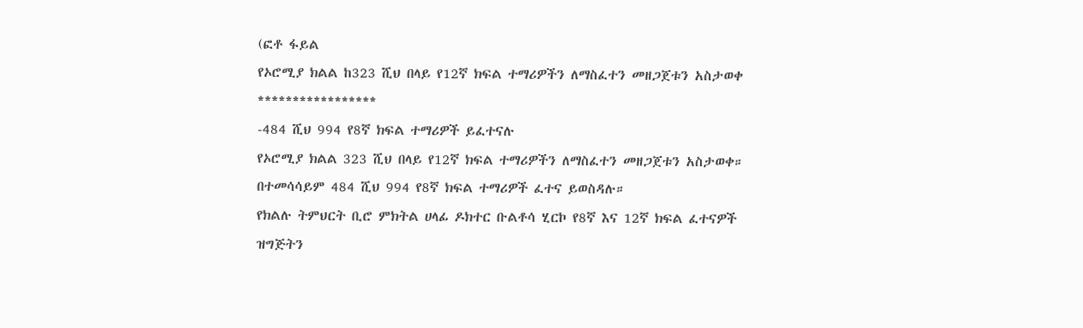(ፎቶ ፋይል
የኦሮሚያ ክልል ከ323 ሺህ በላይ የ12ኛ ክፍል ተማሪዎችን ለማስፈተን መዘጋጀቱን አስታወቀ
*****************
-484 ሺህ 994 የ8ኛ ክፍል ተማሪዎች ይፈተናሉ
የኦሮሚያ ክልል 323 ሺህ በላይ የ12ኛ ክፍል ተማሪዎችን ለማስፈተን መዘጋጀቱን አስታወቀ። በተመሳሳይም 484 ሺህ 994 የ8ኛ ክፍል ተማሪዎች ፈተና ይወስዳሉ።
የክልሉ ትምህርት ቢሮ ምክትል ሀላፊ ዶክተር ቡልቶሳ ሂርኮ የ8ኛ እና 12ኛ ክፍል ፈተናዎች ዝግጅትን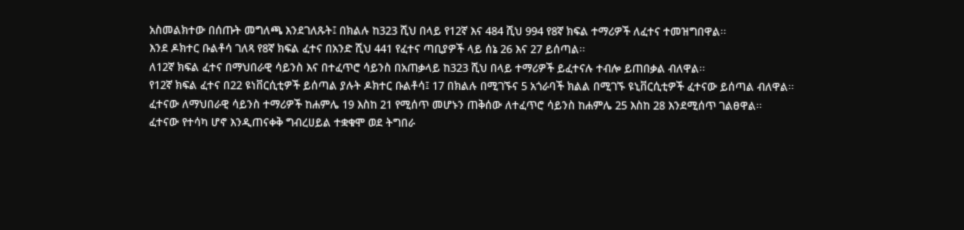አስመልክተው በሰጡት መግለጫ እንደገለጹት፤ በክልሉ ከ323 ሺህ በላይ የ12ኛ እና 484 ሺህ 994 የ8ኛ ክፍል ተማሪዎች ለፈተና ተመዝግበዋል፡፡
እንደ ዶክተር ቡልቶሳ ገለጻ የ8ኛ ክፍል ፈተና በአንድ ሺህ 441 የፈተና ጣቢያዎች ላይ ሰኔ 26 እና 27 ይሰጣል፡፡
ለ12ኛ ክፍል ፈተና በማህበራዊ ሳይንስ እና በተፈጥሮ ሳይንስ በአጠቃላይ ከ323 ሺህ በላይ ተማሪዎች ይፈተናሉ ተብሎ ይጠበቃል ብለዋል፡፡
የ12ኛ ክፍል ፈተና በ22 ዩነቨርሲቲዎች ይሰጣል ያሉት ዶክተር ቡልቶሳ፤ 17 በክልሉ በሚገኙና 5 አጎራባች ክልል በሚገኙ ዩኒቨርሲቲዎች ፈተናው ይሰጣል ብለዋል፡፡
ፈተናው ለማህበራዊ ሳይንስ ተማሪዎች ከሐምሌ 19 እስከ 21 የሚሰጥ መሆኑን ጠቅሰው ለተፈጥሮ ሳይንስ ከሐምሌ 25 እስከ 28 እንደሚሰጥ ገልፀዋል፡፡
ፈተናው የተሳካ ሆኖ እንዲጠናቀቅ ግብረሀይል ተቋቁሞ ወደ ትግበራ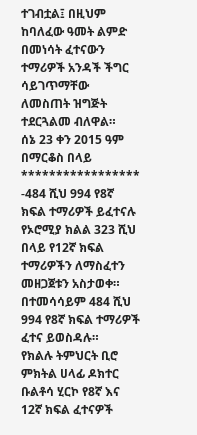ተገብቷል፤ በዚህም ከባለፈው ዓመት ልምድ በመነሳት ፈተናውን ተማሪዎች አንዳች ችግር ሳይገጥማቸው ለመስጠት ዝግጅት ተደርጓልመ ብለዋል።
ሰኔ 23 ቀን 2015 ዓም
በማርቆስ በላይ
*****************
-484 ሺህ 994 የ8ኛ ክፍል ተማሪዎች ይፈተናሉ
የኦሮሚያ ክልል 323 ሺህ በላይ የ12ኛ ክፍል ተማሪዎችን ለማስፈተን መዘጋጀቱን አስታወቀ። በተመሳሳይም 484 ሺህ 994 የ8ኛ ክፍል ተማሪዎች ፈተና ይወስዳሉ።
የክልሉ ትምህርት ቢሮ ምክትል ሀላፊ ዶክተር ቡልቶሳ ሂርኮ የ8ኛ እና 12ኛ ክፍል ፈተናዎች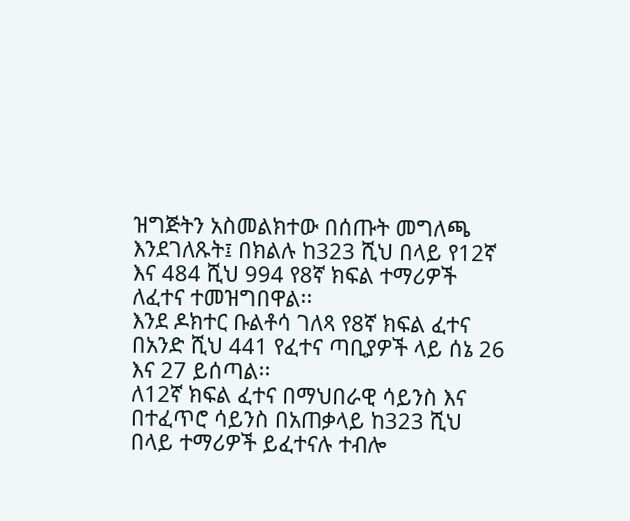ዝግጅትን አስመልክተው በሰጡት መግለጫ እንደገለጹት፤ በክልሉ ከ323 ሺህ በላይ የ12ኛ እና 484 ሺህ 994 የ8ኛ ክፍል ተማሪዎች ለፈተና ተመዝግበዋል፡፡
እንደ ዶክተር ቡልቶሳ ገለጻ የ8ኛ ክፍል ፈተና በአንድ ሺህ 441 የፈተና ጣቢያዎች ላይ ሰኔ 26 እና 27 ይሰጣል፡፡
ለ12ኛ ክፍል ፈተና በማህበራዊ ሳይንስ እና በተፈጥሮ ሳይንስ በአጠቃላይ ከ323 ሺህ በላይ ተማሪዎች ይፈተናሉ ተብሎ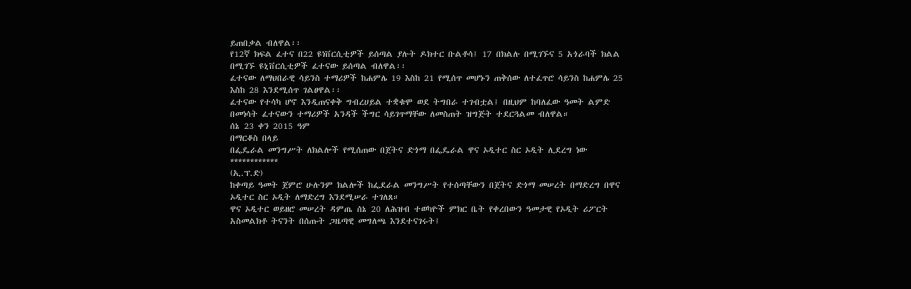ይጠበቃል ብለዋል፡፡
የ12ኛ ክፍል ፈተና በ22 ዩነቨርሲቲዎች ይሰጣል ያሉት ዶክተር ቡልቶሳ፤ 17 በክልሉ በሚገኙና 5 አጎራባች ክልል በሚገኙ ዩኒቨርሲቲዎች ፈተናው ይሰጣል ብለዋል፡፡
ፈተናው ለማህበራዊ ሳይንስ ተማሪዎች ከሐምሌ 19 እስከ 21 የሚሰጥ መሆኑን ጠቅሰው ለተፈጥሮ ሳይንስ ከሐምሌ 25 እስከ 28 እንደሚሰጥ ገልፀዋል፡፡
ፈተናው የተሳካ ሆኖ እንዲጠናቀቅ ግብረሀይል ተቋቁሞ ወደ ትግበራ ተገብቷል፤ በዚህም ከባለፈው ዓመት ልምድ በመነሳት ፈተናውን ተማሪዎች አንዳች ችግር ሳይገጥማቸው ለመስጠት ዝግጅት ተደርጓልመ ብለዋል።
ሰኔ 23 ቀን 2015 ዓም
በማርቆስ በላይ
በፌዴራል መንግሥት ለክልሎች የሚሰጠው በጀትና ድጎማ በፌዴራል ዋና ኦዲተር ስር ኦዲት ሊደረግ ነው
************
(ኢ.ፕ.ድ)
ከቀጣይ ዓመት ጀምሮ ሁሉንም ክልሎች ከፌደራል መንግሥት የተሰጣቸውን በጀትና ድጎማ መሠረት በማድረግ በዋና ኦዲተር ስር ኦዲት ለማድረግ እንደሚሠራ ተገለጸ።
ዋና ኦዲተር ወይዘሮ መሠረት ዳምጤ ሰኔ 20 ለሕዝብ ተወካዮች ምክር ቤት የቀረበውን ዓመታዊ የኦዲት ሪፖርት አስመልክቶ ትናንት በሰጡት ጋዜጣዊ መግለጫ እንደተናገሩት፤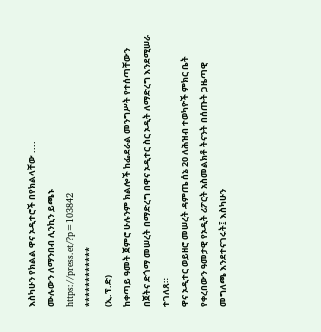እስካሁን የክልል ዋና ኦዲተሮች በየክልላቸው ....
ሙሉውን ለማንበብ ሊንኪን ይጫኑ
https://press.et/?p=103842
************
(ኢ.ፕ.ድ)
ከቀጣይ ዓመት ጀምሮ ሁሉንም ክልሎች ከፌደራል መንግሥት የተሰጣቸውን በጀትና ድጎማ መሠረት በማድረግ በዋና ኦዲተር ስር ኦዲት ለማድረግ እንደሚሠራ ተገለጸ።
ዋና ኦዲተር ወይዘሮ መሠረት ዳምጤ ሰኔ 20 ለሕዝብ ተወካዮች ምክር ቤት የቀረበውን ዓመታዊ የኦዲት ሪፖርት አስመልክቶ ትናንት በሰጡት ጋዜጣዊ መግለጫ እንደተናገሩት፤ እስካሁን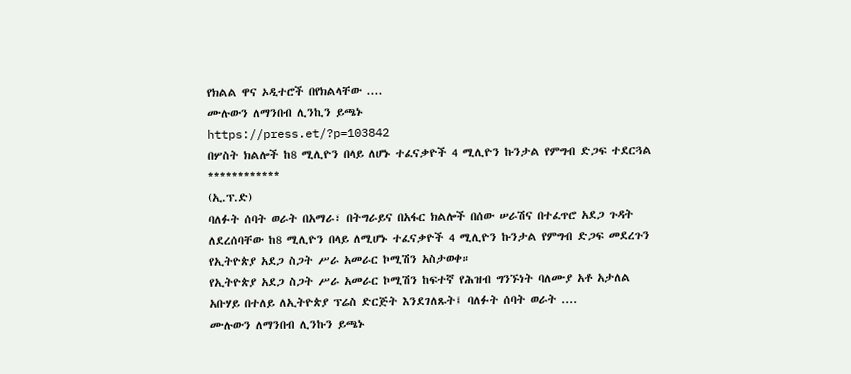የክልል ዋና ኦዲተሮች በየክልላቸው ....
ሙሉውን ለማንበብ ሊንኪን ይጫኑ
https://press.et/?p=103842
በሦስት ክልሎች ከ8 ሚሊዮን በላይ ለሆኑ ተፈናቃዮች 4 ሚሊዮን ኩንታል የምግብ ድጋፍ ተደርጓል
************
(ኢ.ፕ.ድ)
ባለፉት ሰባት ወራት በአማራ፣ በትግራይና በአፋር ክልሎች በሰው ሠራሽና በተፈጥሮ አደጋ ጉዳት ለደረሰባቸው ከ8 ሚሊዮን በላይ ለሚሆኑ ተፈናቃዮች 4 ሚሊዮን ኩንታል የምግብ ድጋፍ መደረጉን የኢትዮጵያ አደጋ ስጋት ሥራ አመራር ኮሚሽን አስታወቀ።
የኢትዮጵያ አደጋ ስጋት ሥራ አመራር ኮሚሽን ከፍተኛ የሕዝብ ግንኙነት ባለሙያ አቶ አታለል አቡሃይ በተለይ ለኢትዮጵያ ፕሬስ ድርጅት እንደገለጹት፤ ባለፉት ሰባት ወራት ....
ሙሉውን ለማንበብ ሊንኩን ይጫኑ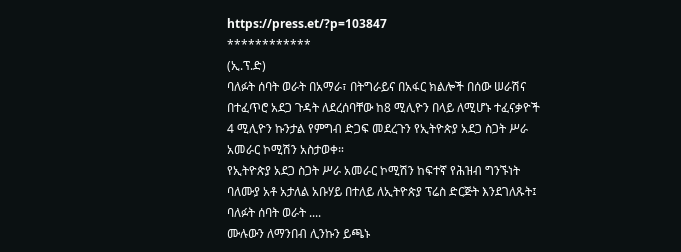https://press.et/?p=103847
************
(ኢ.ፕ.ድ)
ባለፉት ሰባት ወራት በአማራ፣ በትግራይና በአፋር ክልሎች በሰው ሠራሽና በተፈጥሮ አደጋ ጉዳት ለደረሰባቸው ከ8 ሚሊዮን በላይ ለሚሆኑ ተፈናቃዮች 4 ሚሊዮን ኩንታል የምግብ ድጋፍ መደረጉን የኢትዮጵያ አደጋ ስጋት ሥራ አመራር ኮሚሽን አስታወቀ።
የኢትዮጵያ አደጋ ስጋት ሥራ አመራር ኮሚሽን ከፍተኛ የሕዝብ ግንኙነት ባለሙያ አቶ አታለል አቡሃይ በተለይ ለኢትዮጵያ ፕሬስ ድርጅት እንደገለጹት፤ ባለፉት ሰባት ወራት ....
ሙሉውን ለማንበብ ሊንኩን ይጫኑ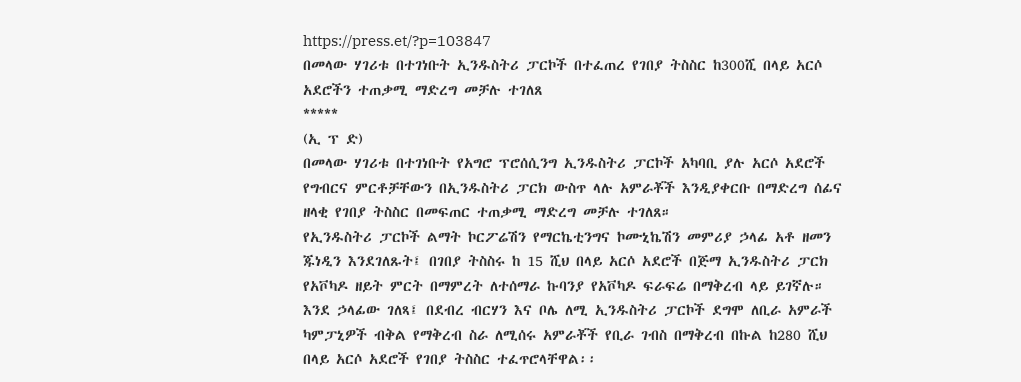https://press.et/?p=103847
በመላው ሃገሪቱ በተገነቡት ኢንዱስትሪ ፓርኮች በተፈጠረ የገበያ ትስስር ከ300ሺ በላይ አርሶ አደሮችን ተጠቃሚ ማድረግ መቻሉ ተገለጸ
*****
(ኢ ፕ ድ)
በመላው ሃገሪቱ በተገነቡት የአግሮ ፕሮሰሲንግ ኢንዱስትሪ ፓርኮች አካባቢ ያሉ አርሶ አደሮች የግብርና ምርቶቻቸውን በኢንዱስትሪ ፓርክ ውስጥ ላሉ አምራቾች እንዲያቀርቡ በማድረግ ሰፊና ዘላቂ የገበያ ትስስር በመፍጠር ተጠቃሚ ማድረግ መቻሉ ተገለጸ።
የኢንዱስትሪ ፓርኮች ልማት ኮርፖሬሽን የማርኬቲንግና ኮሙኒኬሽን መምሪያ ኃላፊ አቶ ዘመን ጁነዲን እንደገለጹት፤ በገበያ ትስስሩ ከ 15 ሺህ በላይ አርሶ አደሮች በጅማ ኢንዱስትሪ ፓርክ የአቮካዶ ዘይት ምርት በማምረት ለተሰማራ ኩባንያ የአቮካዶ ፍራፍሬ በማቅረብ ላይ ይገኛሉ።
እንደ ኃላፊው ገለጻ፤ በደብረ ብርሃን እና ቦሌ ለሚ ኢንዱስትሪ ፓርኮች ደግሞ ለቢራ አምራች ካምፓኒዎች ብቅል የማቅረብ ስራ ለሚሰሩ አምራቾች የቢራ ገብስ በማቅረብ በኩል ከ280 ሺህ በላይ አርሶ አደሮች የገበያ ትስስር ተፈጥሮላቸዋል፡፡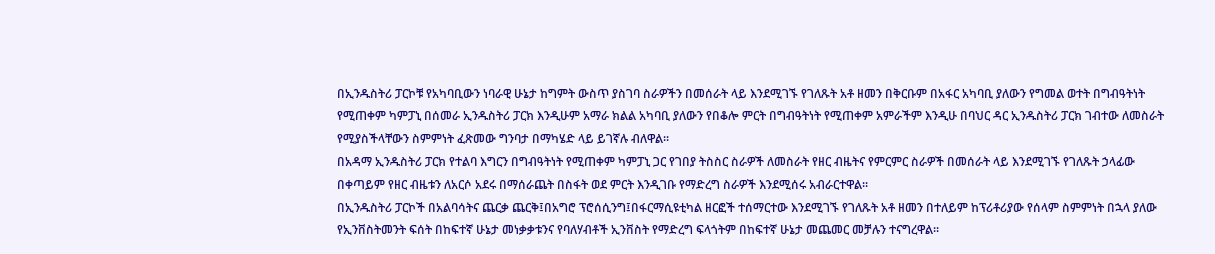በኢንዱስትሪ ፓርኮቹ የአካባቢውን ነባራዊ ሁኔታ ከግምት ውስጥ ያስገባ ስራዎችን በመሰራት ላይ እንደሚገኙ የገለጹት አቶ ዘመን በቅርቡም በአፋር አካባቢ ያለውን የግመል ወተት በግብዓትነት የሚጠቀም ካምፓኒ በሰመራ ኢንዱስትሪ ፓርክ እንዲሁም አማራ ክልል አካባቢ ያለውን የበቆሎ ምርት በግብዓትነት የሚጠቀም አምራችም እንዲሁ በባህር ዳር ኢንዱስትሪ ፓርክ ገብተው ለመስራት የሚያስችላቸውን ስምምነት ፈጽመው ግንባታ በማካሄድ ላይ ይገኛሉ ብለዋል፡፡
በአዳማ ኢንዱስትሪ ፓርክ የተልባ እግርን በግብዓትነት የሚጠቀም ካምፓኒ ጋር የገበያ ትስስር ስራዎች ለመስራት የዘር ብዜትና የምርምር ስራዎች በመሰራት ላይ እንደሚገኙ የገለጹት ኃላፊው በቀጣይም የዘር ብዜቱን ለአርሶ አደሩ በማሰራጨት በስፋት ወደ ምርት እንዲገቡ የማድረግ ስራዎች እንደሚሰሩ አብራርተዋል፡፡
በኢንዱስትሪ ፓርኮች በአልባሳትና ጨርቃ ጨርቅ፤በአግሮ ፕሮሰሲንግ፤በፋርማሲዩቲካል ዘርፎች ተሰማርተው እንደሚገኙ የገለጹት አቶ ዘመን በተለይም ከፕሪቶሪያው የሰላም ስምምነት በኋላ ያለው የኢንቨስትመንት ፍሰት በከፍተኛ ሁኔታ መነቃቃቱንና የባለሃብቶች ኢንቨስት የማድረግ ፍላጎትም በከፍተኛ ሁኔታ መጨመር መቻሉን ተናግረዋል፡፡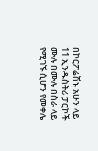በኮርፖሬሽኑ አሁን ላይ 11 ኢንዱስትሪ ፓርኮች ሙሉ በሙሉ በስራ ላይ የሚገኙ ሲሆን የመቀሌ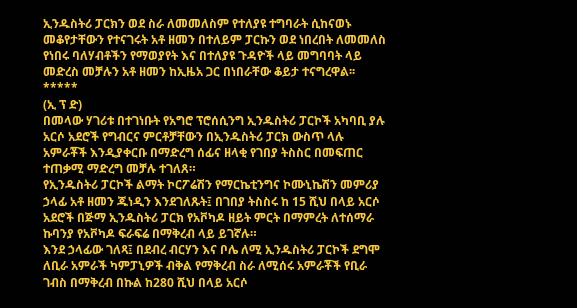ኢንዱስትሪ ፓርክን ወደ ስራ ለመመለስም የተለያዩ ተግባራት ሲከናወኑ መቆየታቸውን የተናገሩት አቶ ዘመን በተለይም ፓርኩን ወደ ነበረበት ለመመለስ የነበሩ ባለሃብቶችን የማወያየት እና በተለያዩ ጉዳዮች ላይ መግባባት ላይ መድረስ መቻሉን አቶ ዘመን ከኢዜአ ጋር በነበራቸው ቆይታ ተናግረዋል፡፡
*****
(ኢ ፕ ድ)
በመላው ሃገሪቱ በተገነቡት የአግሮ ፕሮሰሲንግ ኢንዱስትሪ ፓርኮች አካባቢ ያሉ አርሶ አደሮች የግብርና ምርቶቻቸውን በኢንዱስትሪ ፓርክ ውስጥ ላሉ አምራቾች እንዲያቀርቡ በማድረግ ሰፊና ዘላቂ የገበያ ትስስር በመፍጠር ተጠቃሚ ማድረግ መቻሉ ተገለጸ።
የኢንዱስትሪ ፓርኮች ልማት ኮርፖሬሽን የማርኬቲንግና ኮሙኒኬሽን መምሪያ ኃላፊ አቶ ዘመን ጁነዲን እንደገለጹት፤ በገበያ ትስስሩ ከ 15 ሺህ በላይ አርሶ አደሮች በጅማ ኢንዱስትሪ ፓርክ የአቮካዶ ዘይት ምርት በማምረት ለተሰማራ ኩባንያ የአቮካዶ ፍራፍሬ በማቅረብ ላይ ይገኛሉ።
እንደ ኃላፊው ገለጻ፤ በደብረ ብርሃን እና ቦሌ ለሚ ኢንዱስትሪ ፓርኮች ደግሞ ለቢራ አምራች ካምፓኒዎች ብቅል የማቅረብ ስራ ለሚሰሩ አምራቾች የቢራ ገብስ በማቅረብ በኩል ከ280 ሺህ በላይ አርሶ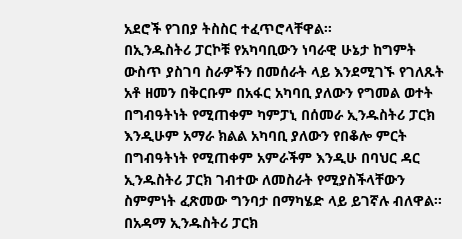አደሮች የገበያ ትስስር ተፈጥሮላቸዋል፡፡
በኢንዱስትሪ ፓርኮቹ የአካባቢውን ነባራዊ ሁኔታ ከግምት ውስጥ ያስገባ ስራዎችን በመሰራት ላይ እንደሚገኙ የገለጹት አቶ ዘመን በቅርቡም በአፋር አካባቢ ያለውን የግመል ወተት በግብዓትነት የሚጠቀም ካምፓኒ በሰመራ ኢንዱስትሪ ፓርክ እንዲሁም አማራ ክልል አካባቢ ያለውን የበቆሎ ምርት በግብዓትነት የሚጠቀም አምራችም እንዲሁ በባህር ዳር ኢንዱስትሪ ፓርክ ገብተው ለመስራት የሚያስችላቸውን ስምምነት ፈጽመው ግንባታ በማካሄድ ላይ ይገኛሉ ብለዋል፡፡
በአዳማ ኢንዱስትሪ ፓርክ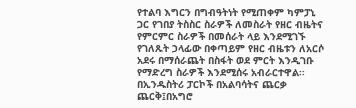የተልባ እግርን በግብዓትነት የሚጠቀም ካምፓኒ ጋር የገበያ ትስስር ስራዎች ለመስራት የዘር ብዜትና የምርምር ስራዎች በመሰራት ላይ እንደሚገኙ የገለጹት ኃላፊው በቀጣይም የዘር ብዜቱን ለአርሶ አደሩ በማሰራጨት በስፋት ወደ ምርት እንዲገቡ የማድረግ ስራዎች እንደሚሰሩ አብራርተዋል፡፡
በኢንዱስትሪ ፓርኮች በአልባሳትና ጨርቃ ጨርቅ፤በአግሮ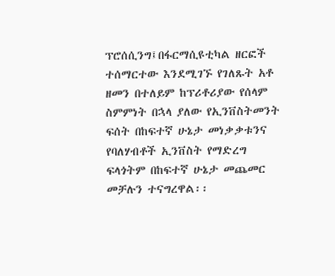ፕሮሰሲንግ፤በፋርማሲዩቲካል ዘርፎች ተሰማርተው እንደሚገኙ የገለጹት አቶ ዘመን በተለይም ከፕሪቶሪያው የሰላም ስምምነት በኋላ ያለው የኢንቨስትመንት ፍሰት በከፍተኛ ሁኔታ መነቃቃቱንና የባለሃብቶች ኢንቨስት የማድረግ ፍላጎትም በከፍተኛ ሁኔታ መጨመር መቻሉን ተናግረዋል፡፡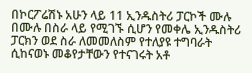በኮርፖሬሽኑ አሁን ላይ 11 ኢንዱስትሪ ፓርኮች ሙሉ በሙሉ በስራ ላይ የሚገኙ ሲሆን የመቀሌ ኢንዱስትሪ ፓርክን ወደ ስራ ለመመለስም የተለያዩ ተግባራት ሲከናወኑ መቆየታቸውን የተናገሩት አቶ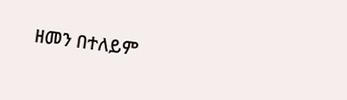ዘመን በተለይም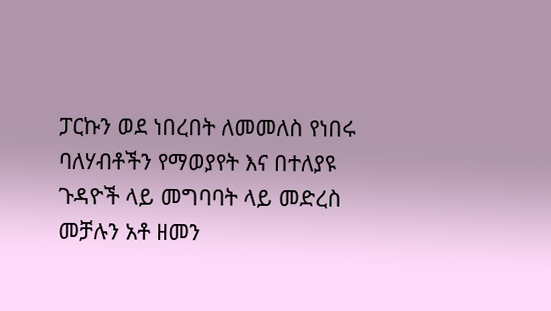ፓርኩን ወደ ነበረበት ለመመለስ የነበሩ ባለሃብቶችን የማወያየት እና በተለያዩ ጉዳዮች ላይ መግባባት ላይ መድረስ መቻሉን አቶ ዘመን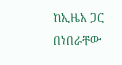ከኢዜአ ጋር በነበራቸው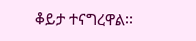ቆይታ ተናግረዋል፡፡